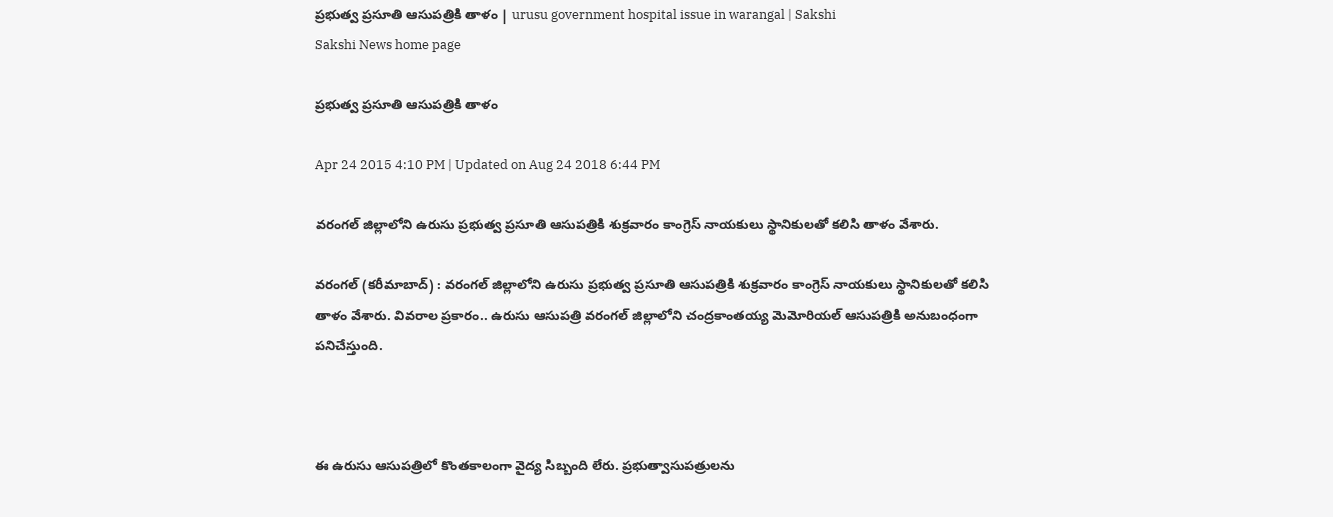ప్రభుత్వ ప్రసూతి ఆసుపత్రికి తాళం | urusu government hospital issue in warangal | Sakshi
Sakshi News home page

ప్రభుత్వ ప్రసూతి ఆసుపత్రికి తాళం

Apr 24 2015 4:10 PM | Updated on Aug 24 2018 6:44 PM

వరంగల్ జిల్లాలోని ఉరుసు ప్రభుత్వ ప్రసూతి ఆసుపత్రికి శుక్రవారం కాంగ్రెస్ నాయకులు స్థానికులతో కలిసి తాళం వేశారు.

వరంగల్ (కరీమాబాద్) : వరంగల్ జిల్లాలోని ఉరుసు ప్రభుత్వ ప్రసూతి ఆసుపత్రికి శుక్రవారం కాంగ్రెస్ నాయకులు స్థానికులతో కలిసి తాళం వేశారు. వివరాల ప్రకారం.. ఉరుసు ఆసుపత్రి వరంగల్ జిల్లాలోని చంద్రకాంతయ్య మెమోరియల్ ఆసుపత్రికి అనుబంధంగా పనిచేస్తుంది.



ఈ ఉరుసు ఆసుపత్రిలో కొంతకాలంగా వైద్య సిబ్బంది లేరు. ప్రభుత్వాసుపత్రులను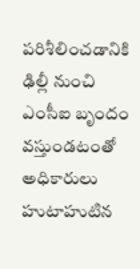పరిశీలించడానికి ఢిల్లీ నుంచి ఎంసీఐ బృందం వస్తుండటంతో అధికారులు హుటాహుటిన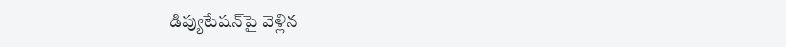డిప్యుటేషన్‌పై వెళ్లిన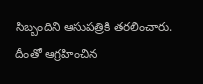సిబ్బందిని ఆసుపత్రికి తరలించారు. దీంతో ఆగ్రహించిన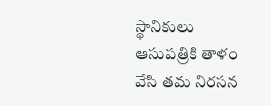స్థానికులు ఆసుపత్రికి తాళం వేసి తమ నిరసన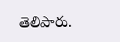తెలిపారు.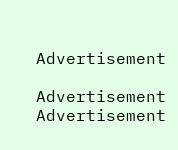Advertisement

Advertisement
Advertisement